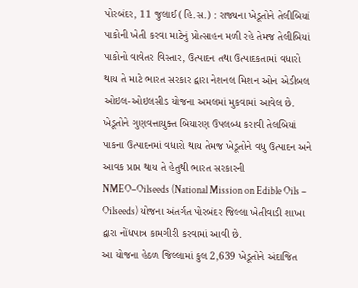પોરબંદર, 11 જુલાઈ (હિ.સ.) : રાજ્યના ખેડૂતોને તેલીબિયાં પાકોની ખેતી કરવા માટેનું પ્રોત્સાહન મળી રહે તેમજ તેલીબિયાં પાકોનો વાવેતર વિસ્તાર, ઉત્પાદન તથા ઉત્પાદકતામાં વધારો થાય તે માટે ભારત સરકાર દ્વારા નેશનલ મિશન ઓન એડીબલ ઓઇલ-ઓઇલસીડ યોજના અમલમાં મુકવામાં આવેલ છે. ખેડૂતોને ગુણવત્તાયુક્ત બિયારણ ઉપલબ્ધ કરાવી તેલબિયાં પાકના ઉત્પાદનમાં વધારો થાય તેમજ ખેડૂતોને વધુ ઉત્પાદન અને આવક પ્રાપ્ત થાય તે હેતુથી ભારત સરકારની NMEO–Oilseeds (National Mission on Edible Oils – Oilseeds) યોજના અંતર્ગત પોરબંદર જિલ્લા ખેતીવાડી શાખા દ્વારા નોંધપાત્ર કામગીરી કરવામાં આવી છે.
આ યોજના હેઠળ જિલ્લામાં કુલ 2,639 ખેડૂતોને અંદાજિત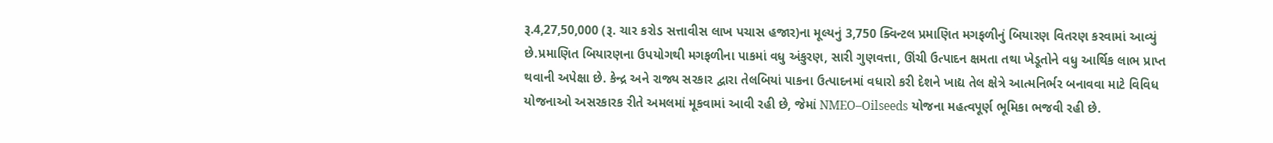રૂ.4,27,50,000 (રૂ. ચાર કરોડ સત્તાવીસ લાખ પચાસ હજાર)ના મૂલ્યનું 3,750 ક્વિન્ટલ પ્રમાણિત મગફળીનું બિયારણ વિતરણ કરવામાં આવ્યું છે.પ્રમાણિત બિયારણના ઉપયોગથી મગફળીના પાકમાં વધુ અંકુરણ, સારી ગુણવત્તા, ઊંચી ઉત્પાદન ક્ષમતા તથા ખેડૂતોને વધુ આર્થિક લાભ પ્રાપ્ત થવાની અપેક્ષા છે. કેન્દ્ર અને રાજ્ય સરકાર દ્વારા તેલબિયાં પાકના ઉત્પાદનમાં વધારો કરી દેશને ખાદ્ય તેલ ક્ષેત્રે આત્મનિર્ભર બનાવવા માટે વિવિધ યોજનાઓ અસરકારક રીતે અમલમાં મૂકવામાં આવી રહી છે, જેમાં NMEO–Oilseeds યોજના મહત્વપૂર્ણ ભૂમિકા ભજવી રહી છે.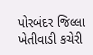પોરબંદર જિલ્લા ખેતીવાડી કચેરી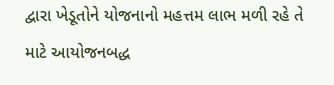દ્વારા ખેડૂતોને યોજનાનો મહત્તમ લાભ મળી રહે તે માટે આયોજનબદ્ધ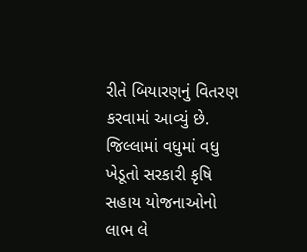રીતે બિયારણનું વિતરણ કરવામાં આવ્યું છે. જિલ્લામાં વધુમાં વધુ ખેડૂતો સરકારી કૃષિ સહાય યોજનાઓનો લાભ લે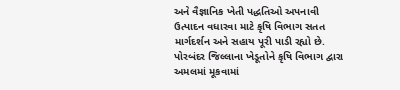અને વૈજ્ઞાનિક ખેતી પદ્ધતિઓ અપનાવી ઉત્પાદન વધારવા માટે કૃષિ વિભાગ સતત માર્ગદર્શન અને સહાય પૂરી પાડી રહ્યો છે.
પોરબંદર જિલ્લાના ખેડૂતોને કૃષિ વિભાગ દ્વારા અમલમાં મૂકવામાં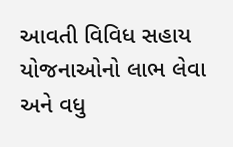આવતી વિવિધ સહાય યોજનાઓનો લાભ લેવા અને વધુ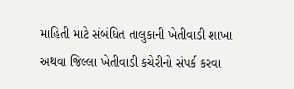માહિતી માટે સંબંધિત તાલુકાની ખેતીવાડી શાખા અથવા જિલ્લા ખેતીવાડી કચેરીનો સંપર્ક કરવા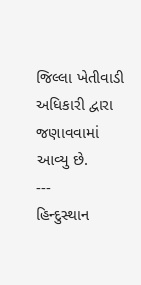જિલ્લા ખેતીવાડી અધિકારી દ્વારા જણાવવામાં આવ્યુ છે.
---
હિન્દુસ્થાન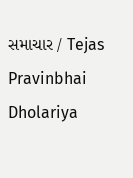સમાચાર / Tejas Pravinbhai Dholariya